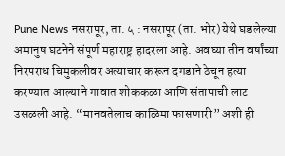Pune News नसरापूर, ता. ५ : नसरापूर (ता. भोर) येथे घडलेल्या अमानुष घटनेने संपूर्ण महाराष्ट्र हादरला आहे. अवघ्या तीन वर्षांच्या निरपराध चिमुकलीवर अत्याचार करून दगडाने ठेचून हत्या करण्यात आल्याने गावात शोककळा आणि संतापाची लाट उसळली आहे. “मानवतेलाच काळिमा फासणारी” अशी ही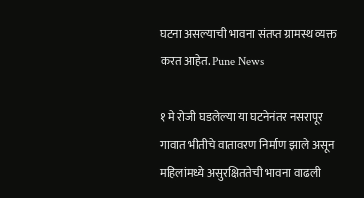घटना असल्याची भावना संतप्त ग्रामस्थ व्यक्त करत आहेत. Pune News

१ मे रोजी घडलेल्या या घटनेनंतर नसरापूर गावात भीतीचे वातावरण निर्माण झाले असून महिलांमध्ये असुरक्षिततेची भावना वाढली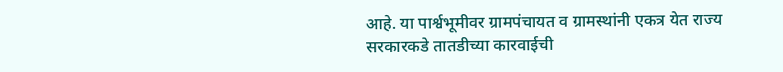आहे. या पार्श्वभूमीवर ग्रामपंचायत व ग्रामस्थांनी एकत्र येत राज्य सरकारकडे तातडीच्या कारवाईची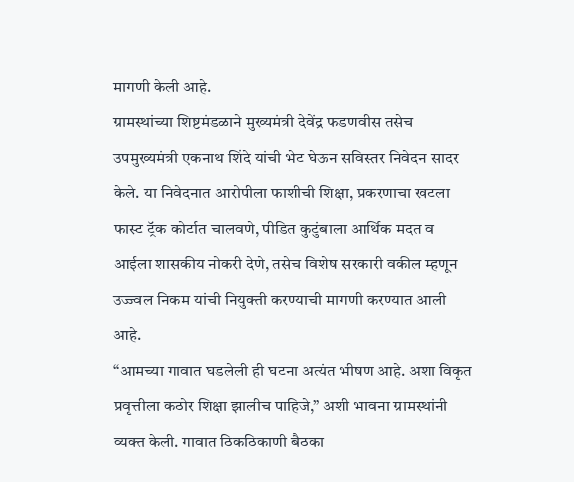मागणी केली आहे.
ग्रामस्थांच्या शिष्टमंडळाने मुख्यमंत्री देवेंद्र फडणवीस तसेच उपमुख्यमंत्री एकनाथ शिंदे यांची भेट घेऊन सविस्तर निवेदन सादर केले. या निवेदनात आरोपीला फाशीची शिक्षा, प्रकरणाचा खटला फास्ट ट्रॅक कोर्टात चालवणे, पीडित कुटुंबाला आर्थिक मदत व आईला शासकीय नोकरी देणे, तसेच विशेष सरकारी वकील म्हणून उज्ज्वल निकम यांची नियुक्ती करण्याची मागणी करण्यात आली आहे.
“आमच्या गावात घडलेली ही घटना अत्यंत भीषण आहे. अशा विकृत प्रवृत्तीला कठोर शिक्षा झालीच पाहिजे,” अशी भावना ग्रामस्थांनी व्यक्त केली. गावात ठिकठिकाणी बैठका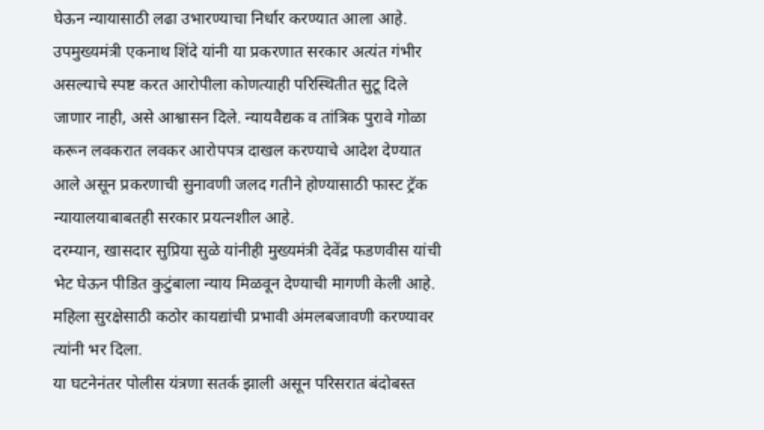घेऊन न्यायासाठी लढा उभारण्याचा निर्धार करण्यात आला आहे.
उपमुख्यमंत्री एकनाथ शिंदे यांनी या प्रकरणात सरकार अत्यंत गंभीर असल्याचे स्पष्ट करत आरोपीला कोणत्याही परिस्थितीत सुटू दिले जाणार नाही, असे आश्वासन दिले. न्यायवैद्यक व तांत्रिक पुरावे गोळा करून लवकरात लवकर आरोपपत्र दाखल करण्याचे आदेश देण्यात आले असून प्रकरणाची सुनावणी जलद गतीने होण्यासाठी फास्ट ट्रॅक न्यायालयाबाबतही सरकार प्रयत्नशील आहे.
दरम्यान, खासदार सुप्रिया सुळे यांनीही मुख्यमंत्री देवेंद्र फडणवीस यांची भेट घेऊन पीडित कुटुंबाला न्याय मिळवून देण्याची मागणी केली आहे. महिला सुरक्षेसाठी कठोर कायद्यांची प्रभावी अंमलबजावणी करण्यावर त्यांनी भर दिला.
या घटनेनंतर पोलीस यंत्रणा सतर्क झाली असून परिसरात बंदोबस्त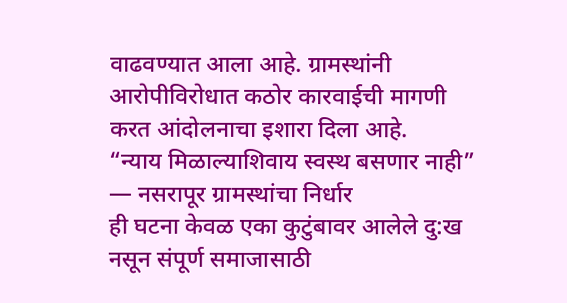वाढवण्यात आला आहे. ग्रामस्थांनी आरोपीविरोधात कठोर कारवाईची मागणी करत आंदोलनाचा इशारा दिला आहे.
“न्याय मिळाल्याशिवाय स्वस्थ बसणार नाही” — नसरापूर ग्रामस्थांचा निर्धार
ही घटना केवळ एका कुटुंबावर आलेले दु:ख नसून संपूर्ण समाजासाठी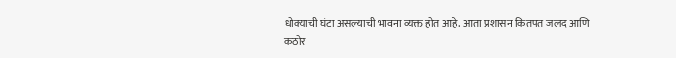धोक्याची घंटा असल्याची भावना व्यक्त होत आहे. आता प्रशासन कितपत जलद आणि कठोर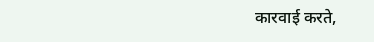कारवाई करते,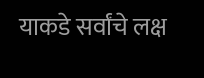याकडे सर्वांचे लक्ष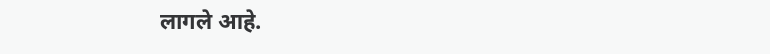लागले आहे.